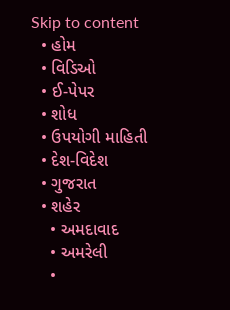Skip to content
  • હોમ
  • વિડિઓ
  • ઈ-પેપર
  • શોધ
  • ઉપયોગી માહિતી
  • દેશ-વિદેશ
  • ગુજરાત
  • શહેર
    • અમદાવાદ
    • અમરેલી
    •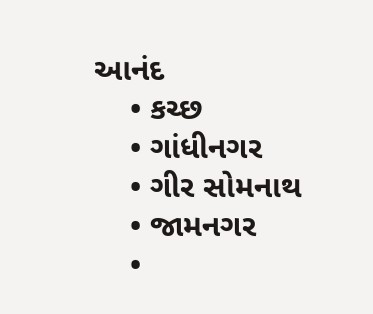આનંદ
    • કચ્છ
    • ગાંધીનગર
    • ગીર સોમનાથ
    • જામનગર
    •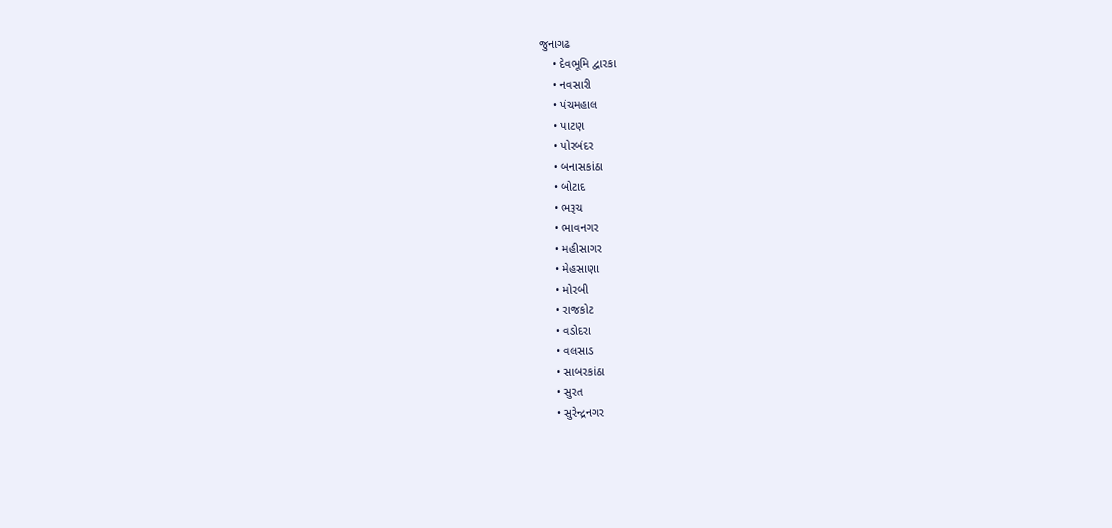જુનાગઢ
    • દેવભૂમિ દ્વારકા
    • નવસારી
    • પંચમહાલ
    • પાટણ
    • પોરબંદર
    • બનાસકાંઠા
    • બોટાદ
    • ભરૂચ
    • ભાવનગર
    • મહીસાગર
    • મેહસાણા
    • મોરબી
    • રાજકોટ
    • વડોદરા
    • વલસાડ
    • સાબરકાંઠા
    • સુરત
    • સુરેન્દ્રનગર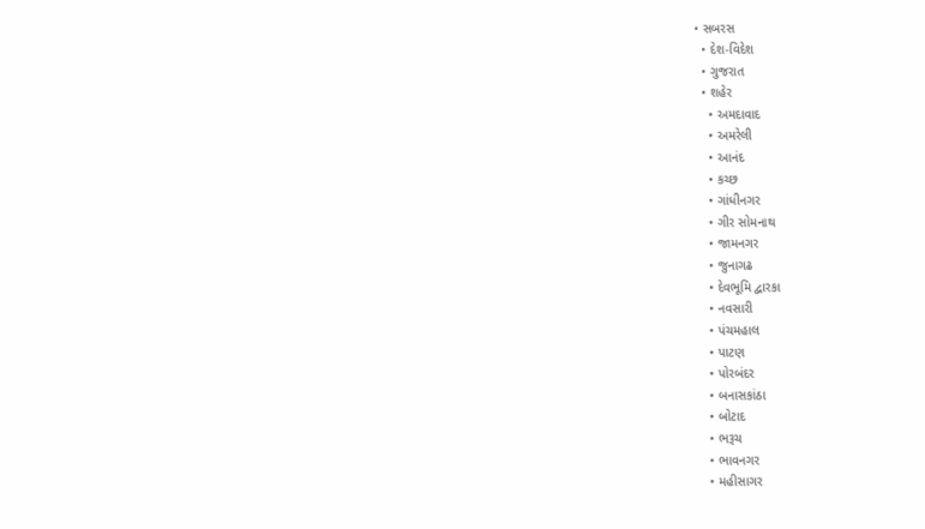• સબરસ
  • દેશ-વિદેશ
  • ગુજરાત
  • શહેર
    • અમદાવાદ
    • અમરેલી
    • આનંદ
    • કચ્છ
    • ગાંધીનગર
    • ગીર સોમનાથ
    • જામનગર
    • જુનાગઢ
    • દેવભૂમિ દ્વારકા
    • નવસારી
    • પંચમહાલ
    • પાટણ
    • પોરબંદર
    • બનાસકાંઠા
    • બોટાદ
    • ભરૂચ
    • ભાવનગર
    • મહીસાગર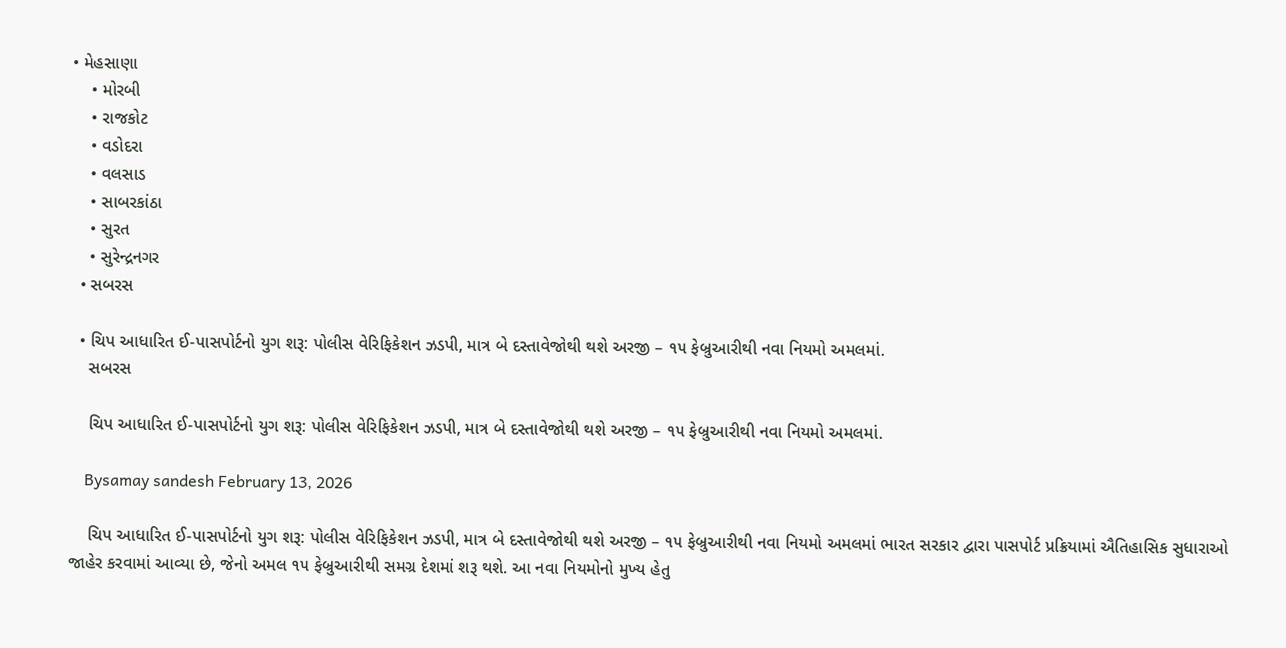• મેહસાણા
    • મોરબી
    • રાજકોટ
    • વડોદરા
    • વલસાડ
    • સાબરકાંઠા
    • સુરત
    • સુરેન્દ્રનગર
  • સબરસ

  • ચિપ આધારિત ઈ-પાસપોર્ટનો યુગ શરૂ: પોલીસ વેરિફિકેશન ઝડપી, માત્ર બે દસ્તાવેજોથી થશે અરજી – ૧૫ ફેબ્રુઆરીથી નવા નિયમો અમલમાં.
    સબરસ

    ચિપ આધારિત ઈ-પાસપોર્ટનો યુગ શરૂ: પોલીસ વેરિફિકેશન ઝડપી, માત્ર બે દસ્તાવેજોથી થશે અરજી – ૧૫ ફેબ્રુઆરીથી નવા નિયમો અમલમાં.

    Bysamay sandesh February 13, 2026

    ચિપ આધારિત ઈ-પાસપોર્ટનો યુગ શરૂ: પોલીસ વેરિફિકેશન ઝડપી, માત્ર બે દસ્તાવેજોથી થશે અરજી – ૧૫ ફેબ્રુઆરીથી નવા નિયમો અમલમાં ભારત સરકાર દ્વારા પાસપોર્ટ પ્રક્રિયામાં ઐતિહાસિક સુધારાઓ જાહેર કરવામાં આવ્યા છે, જેનો અમલ ૧૫ ફેબ્રુઆરીથી સમગ્ર દેશમાં શરૂ થશે. આ નવા નિયમોનો મુખ્ય હેતુ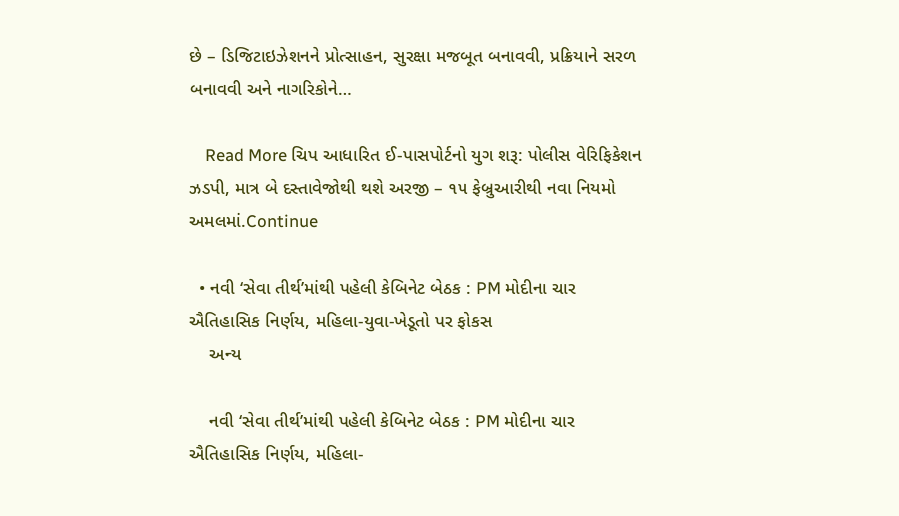છે – ડિજિટાઇઝેશનને પ્રોત્સાહન, સુરક્ષા મજબૂત બનાવવી, પ્રક્રિયાને સરળ બનાવવી અને નાગરિકોને…

    Read More ચિપ આધારિત ઈ-પાસપોર્ટનો યુગ શરૂ: પોલીસ વેરિફિકેશન ઝડપી, માત્ર બે દસ્તાવેજોથી થશે અરજી – ૧૫ ફેબ્રુઆરીથી નવા નિયમો અમલમાં.Continue

  • નવી ‘સેવા તીર્થ’માંથી પહેલી કેબિનેટ બેઠક : PM મોદીના ચાર ઐતિહાસિક નિર્ણય, મહિલા-યુવા-ખેડૂતો પર ફોકસ
    અન્ય

    નવી ‘સેવા તીર્થ’માંથી પહેલી કેબિનેટ બેઠક : PM મોદીના ચાર ઐતિહાસિક નિર્ણય, મહિલા-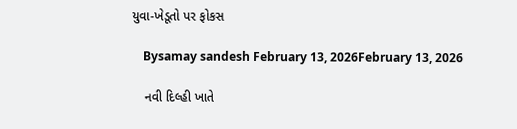યુવા-ખેડૂતો પર ફોકસ

    Bysamay sandesh February 13, 2026February 13, 2026

    નવી દિલ્હી ખાતે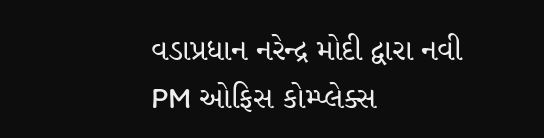વડાપ્રધાન નરેન્દ્ર મોદી દ્વારા નવી PM ઓફિસ કોમ્પ્લેક્સ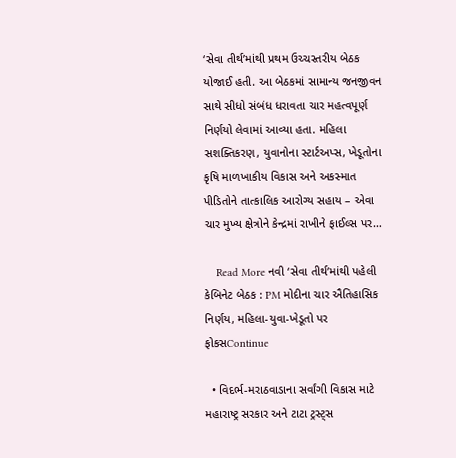‘સેવા તીર્થ’માંથી પ્રથમ ઉચ્ચસ્તરીય બેઠક યોજાઈ હતી. આ બેઠકમાં સામાન્ય જનજીવન સાથે સીધો સંબંધ ધરાવતા ચાર મહત્વપૂર્ણ નિર્ણયો લેવામાં આવ્યા હતા. મહિલા સશક્તિકરણ, યુવાનોના સ્ટાર્ટઅપ્સ, ખેડૂતોના કૃષિ માળખાકીય વિકાસ અને અકસ્માત પીડિતોને તાત્કાલિક આરોગ્ય સહાય – એવા ચાર મુખ્ય ક્ષેત્રોને કેન્દ્રમાં રાખીને ફાઈલ્સ પર…

    Read More નવી ‘સેવા તીર્થ’માંથી પહેલી કેબિનેટ બેઠક : PM મોદીના ચાર ઐતિહાસિક નિર્ણય, મહિલા-યુવા-ખેડૂતો પર ફોકસContinue

  • વિદર્ભ-મરાઠવાડાના સર્વાંગી વિકાસ માટે મહારાષ્ટ્ર સરકાર અને ટાટા ટ્રસ્ટ્સ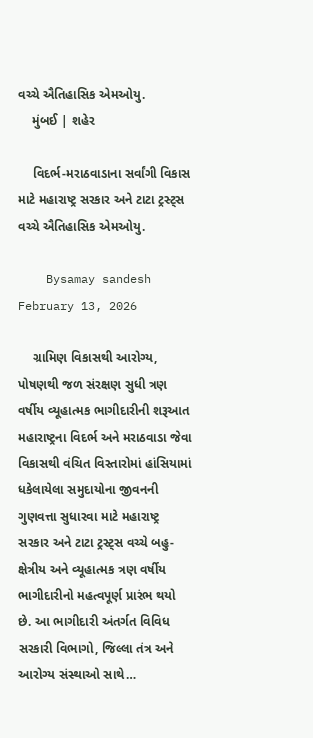વચ્ચે ઐતિહાસિક એમઓયુ.
    મુંબઈ | શહેર

    વિદર્ભ-મરાઠવાડાના સર્વાંગી વિકાસ માટે મહારાષ્ટ્ર સરકાર અને ટાટા ટ્રસ્ટ્સ વચ્ચે ઐતિહાસિક એમઓયુ.

    Bysamay sandesh February 13, 2026

    ગ્રામિણ વિકાસથી આરોગ્ય, પોષણથી જળ સંરક્ષણ સુધી ત્રણ વર્ષીય વ્યૂહાત્મક ભાગીદારીની શરૂઆત મહારાષ્ટ્રના વિદર્ભ અને મરાઠવાડા જેવા વિકાસથી વંચિત વિસ્તારોમાં હાંસિયામાં ધકેલાયેલા સમુદાયોના જીવનની ગુણવત્તા સુધારવા માટે મહારાષ્ટ્ર સરકાર અને ટાટા ટ્રસ્ટ્સ વચ્ચે બહુ-ક્ષેત્રીય અને વ્યૂહાત્મક ત્રણ વર્ષીય ભાગીદારીનો મહત્વપૂર્ણ પ્રારંભ થયો છે. આ ભાગીદારી અંતર્ગત વિવિધ સરકારી વિભાગો, જિલ્લા તંત્ર અને આરોગ્ય સંસ્થાઓ સાથે…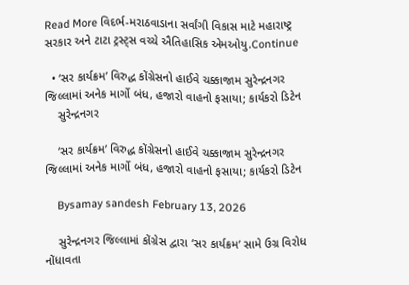Read More વિદર્ભ-મરાઠવાડાના સર્વાંગી વિકાસ માટે મહારાષ્ટ્ર સરકાર અને ટાટા ટ્રસ્ટ્સ વચ્ચે ઐતિહાસિક એમઓયુ.Continue

  • ‘સર કાર્યક્રમ’ વિરુદ્ધ કોંગ્રેસનો હાઈવે ચક્કાજામ સુરેન્દ્રનગર જિલ્લામાં અનેક માર્ગો બંધ, હજારો વાહનો ફસાયા; કાર્યકરો ડિટેન
    સુરેન્દ્રનગર

    ‘સર કાર્યક્રમ’ વિરુદ્ધ કોંગ્રેસનો હાઈવે ચક્કાજામ સુરેન્દ્રનગર જિલ્લામાં અનેક માર્ગો બંધ, હજારો વાહનો ફસાયા; કાર્યકરો ડિટેન

    Bysamay sandesh February 13, 2026

    સુરેન્દ્રનગર જિલ્લામાં કોંગ્રેસ દ્વારા ‘સર કાર્યક્રમ’ સામે ઉગ્ર વિરોધ નોંધાવતા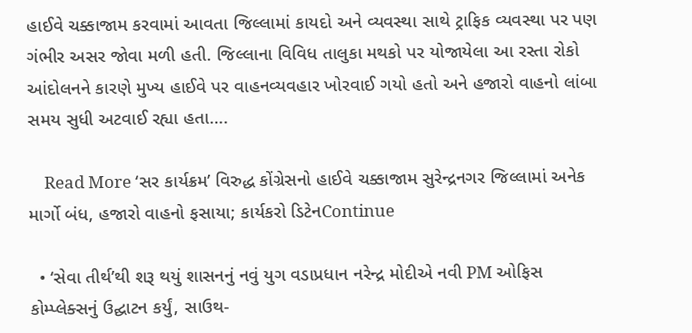હાઈવે ચક્કાજામ કરવામાં આવતા જિલ્લામાં કાયદો અને વ્યવસ્થા સાથે ટ્રાફિક વ્યવસ્થા પર પણ ગંભીર અસર જોવા મળી હતી. જિલ્લાના વિવિધ તાલુકા મથકો પર યોજાયેલા આ રસ્તા રોકો આંદોલનને કારણે મુખ્ય હાઈવે પર વાહનવ્યવહાર ખોરવાઈ ગયો હતો અને હજારો વાહનો લાંબા સમય સુધી અટવાઈ રહ્યા હતા….

    Read More ‘સર કાર્યક્રમ’ વિરુદ્ધ કોંગ્રેસનો હાઈવે ચક્કાજામ સુરેન્દ્રનગર જિલ્લામાં અનેક માર્ગો બંધ, હજારો વાહનો ફસાયા; કાર્યકરો ડિટેનContinue

  • ‘સેવા તીર્થ’થી શરૂ થયું શાસનનું નવું યુગ વડાપ્રધાન નરેન્દ્ર મોદીએ નવી PM ઓફિસ કોમ્પ્લેક્સનું ઉદ્ઘાટન કર્યું, સાઉથ-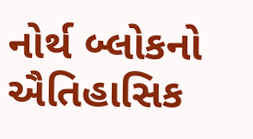નોર્થ બ્લોકનો ઐતિહાસિક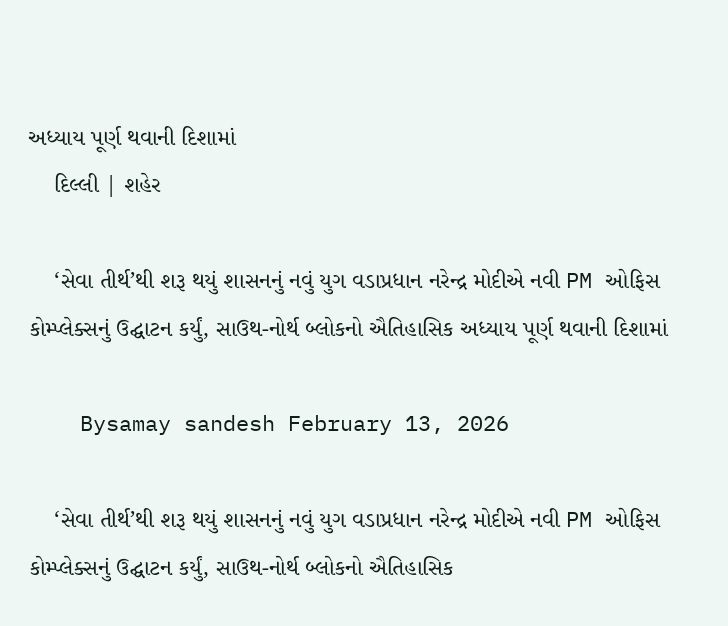અધ્યાય પૂર્ણ થવાની દિશામાં
    દિલ્લી | શહેર

    ‘સેવા તીર્થ’થી શરૂ થયું શાસનનું નવું યુગ વડાપ્રધાન નરેન્દ્ર મોદીએ નવી PM ઓફિસ કોમ્પ્લેક્સનું ઉદ્ઘાટન કર્યું, સાઉથ-નોર્થ બ્લોકનો ઐતિહાસિક અધ્યાય પૂર્ણ થવાની દિશામાં

    Bysamay sandesh February 13, 2026

    ‘સેવા તીર્થ’થી શરૂ થયું શાસનનું નવું યુગ વડાપ્રધાન નરેન્દ્ર મોદીએ નવી PM ઓફિસ કોમ્પ્લેક્સનું ઉદ્ઘાટન કર્યું, સાઉથ-નોર્થ બ્લોકનો ઐતિહાસિક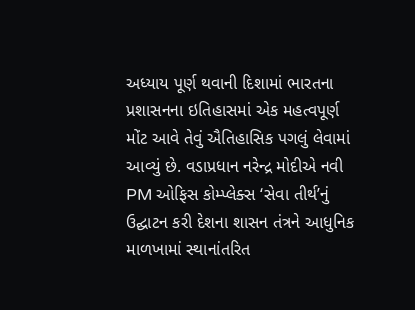અધ્યાય પૂર્ણ થવાની દિશામાં ભારતના પ્રશાસનના ઇતિહાસમાં એક મહત્વપૂર્ણ મોંટ આવે તેવું ઐતિહાસિક પગલું લેવામાં આવ્યું છે. વડાપ્રધાન નરેન્દ્ર મોદીએ નવી PM ઓફિસ કોમ્પ્લેક્સ ‘સેવા તીર્થ’નું ઉદ્ઘાટન કરી દેશના શાસન તંત્રને આધુનિક માળખામાં સ્થાનાંતરિત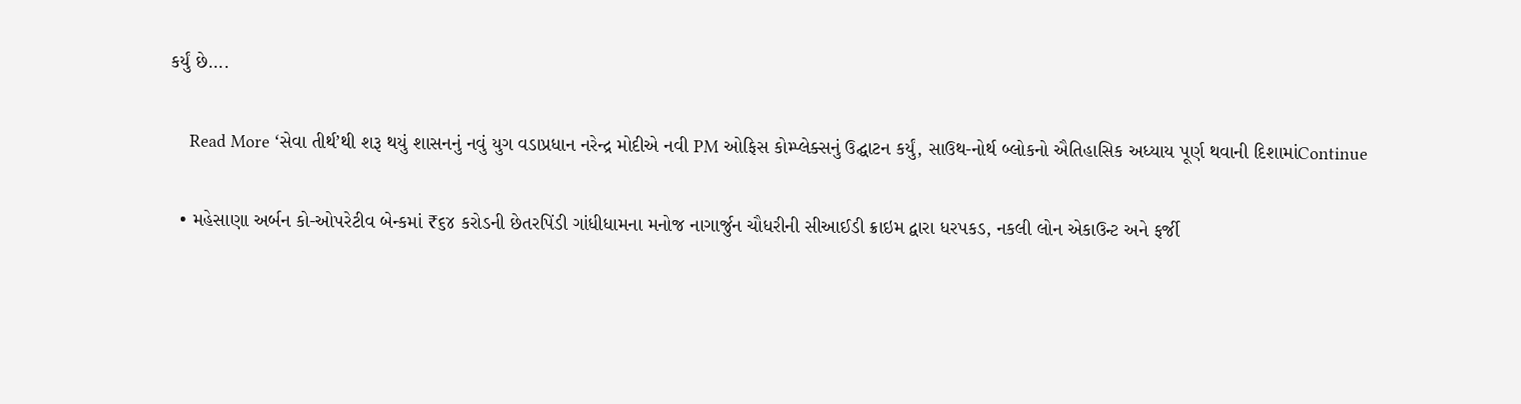કર્યું છે….

    Read More ‘સેવા તીર્થ’થી શરૂ થયું શાસનનું નવું યુગ વડાપ્રધાન નરેન્દ્ર મોદીએ નવી PM ઓફિસ કોમ્પ્લેક્સનું ઉદ્ઘાટન કર્યું, સાઉથ-નોર્થ બ્લોકનો ઐતિહાસિક અધ્યાય પૂર્ણ થવાની દિશામાંContinue

  • મહેસાણા અર્બન કો-ઓપરેટીવ બેન્કમાં ₹૬૪ કરોડની છેતરપિંડી ગાંધીધામના મનોજ નાગાર્જુન ચૌધરીની સીઆઈડી ક્રાઇમ દ્વારા ધરપકડ, નકલી લોન એકાઉન્ટ અને ફર્જી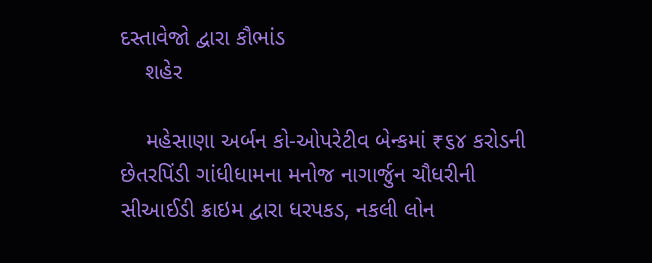દસ્તાવેજો દ્વારા કૌભાંડ
    શહેર

    મહેસાણા અર્બન કો-ઓપરેટીવ બેન્કમાં ₹૬૪ કરોડની છેતરપિંડી ગાંધીધામના મનોજ નાગાર્જુન ચૌધરીની સીઆઈડી ક્રાઇમ દ્વારા ધરપકડ, નકલી લોન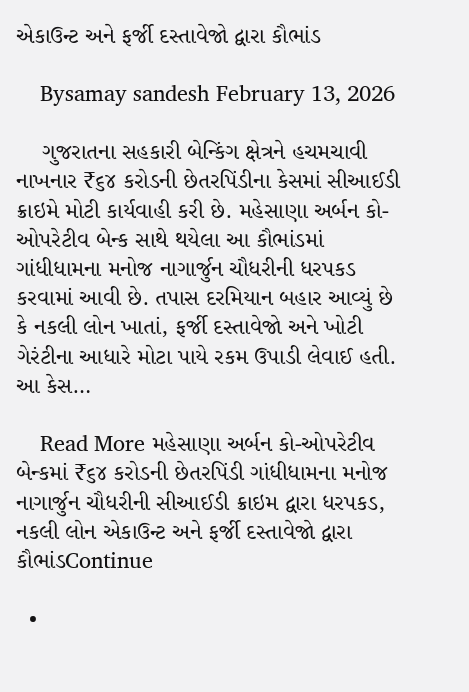એકાઉન્ટ અને ફર્જી દસ્તાવેજો દ્વારા કૌભાંડ

    Bysamay sandesh February 13, 2026

    ગુજરાતના સહકારી બેન્કિંગ ક્ષેત્રને હચમચાવી નાખનાર ₹૬૪ કરોડની છેતરપિંડીના કેસમાં સીઆઈડી ક્રાઇમે મોટી કાર્યવાહી કરી છે. મહેસાણા અર્બન કો-ઓપરેટીવ બેન્ક સાથે થયેલા આ કૌભાંડમાં ગાંધીધામના મનોજ નાગાર્જુન ચૌધરીની ધરપકડ કરવામાં આવી છે. તપાસ દરમિયાન બહાર આવ્યું છે કે નકલી લોન ખાતાં, ફર્જી દસ્તાવેજો અને ખોટી ગેરંટીના આધારે મોટા પાયે રકમ ઉપાડી લેવાઈ હતી. આ કેસ…

    Read More મહેસાણા અર્બન કો-ઓપરેટીવ બેન્કમાં ₹૬૪ કરોડની છેતરપિંડી ગાંધીધામના મનોજ નાગાર્જુન ચૌધરીની સીઆઈડી ક્રાઇમ દ્વારા ધરપકડ, નકલી લોન એકાઉન્ટ અને ફર્જી દસ્તાવેજો દ્વારા કૌભાંડContinue

  •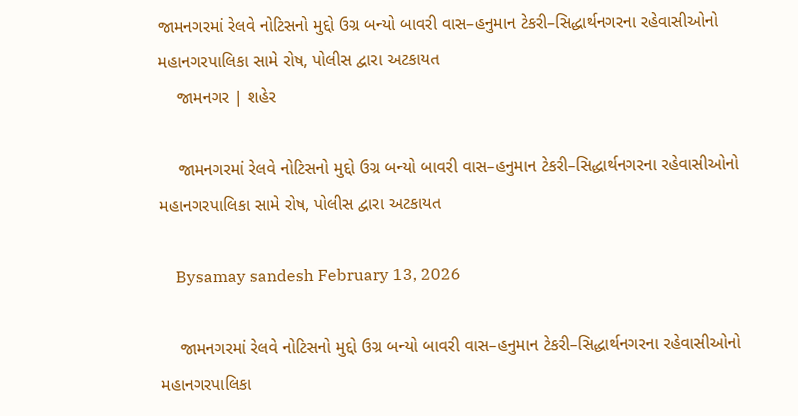જામનગરમાં રેલવે નોટિસનો મુદ્દો ઉગ્ર બન્યો બાવરી વાસ–હનુમાન ટેકરી–સિદ્ધાર્થનગરના રહેવાસીઓનો મહાનગરપાલિકા સામે રોષ, પોલીસ દ્વારા અટકાયત
    જામનગર | શહેર

    જામનગરમાં રેલવે નોટિસનો મુદ્દો ઉગ્ર બન્યો બાવરી વાસ–હનુમાન ટેકરી–સિદ્ધાર્થનગરના રહેવાસીઓનો મહાનગરપાલિકા સામે રોષ, પોલીસ દ્વારા અટકાયત

    Bysamay sandesh February 13, 2026

    જામનગરમાં રેલવે નોટિસનો મુદ્દો ઉગ્ર બન્યો બાવરી વાસ–હનુમાન ટેકરી–સિદ્ધાર્થનગરના રહેવાસીઓનો મહાનગરપાલિકા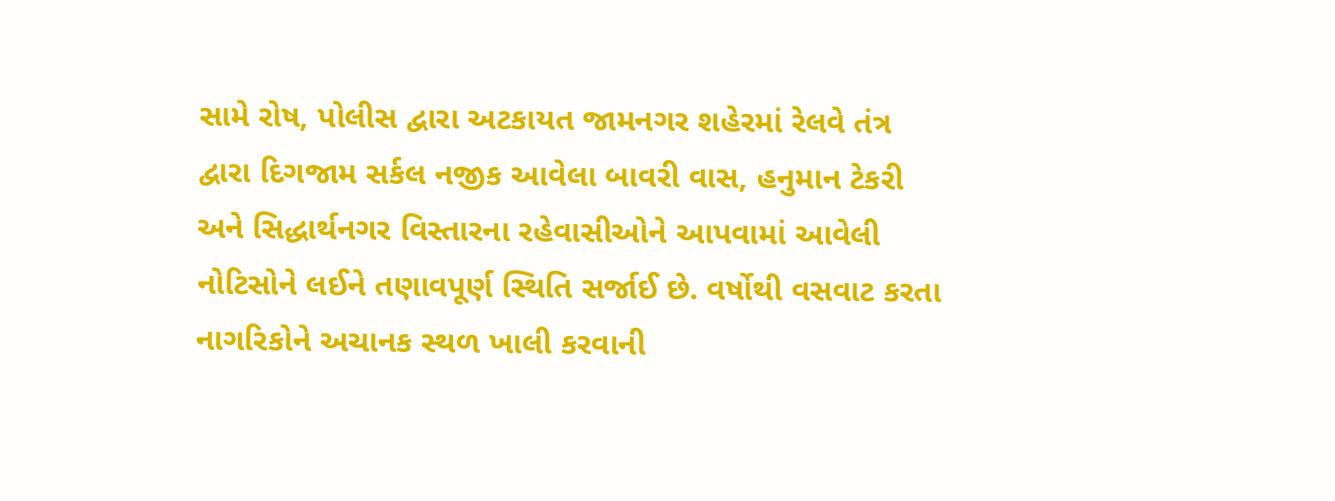સામે રોષ, પોલીસ દ્વારા અટકાયત જામનગર શહેરમાં રેલવે તંત્ર દ્વારા દિગજામ સર્કલ નજીક આવેલા બાવરી વાસ, હનુમાન ટેકરી અને સિદ્ધાર્થનગર વિસ્તારના રહેવાસીઓને આપવામાં આવેલી નોટિસોને લઈને તણાવપૂર્ણ સ્થિતિ સર્જાઈ છે. વર્ષોથી વસવાટ કરતા નાગરિકોને અચાનક સ્થળ ખાલી કરવાની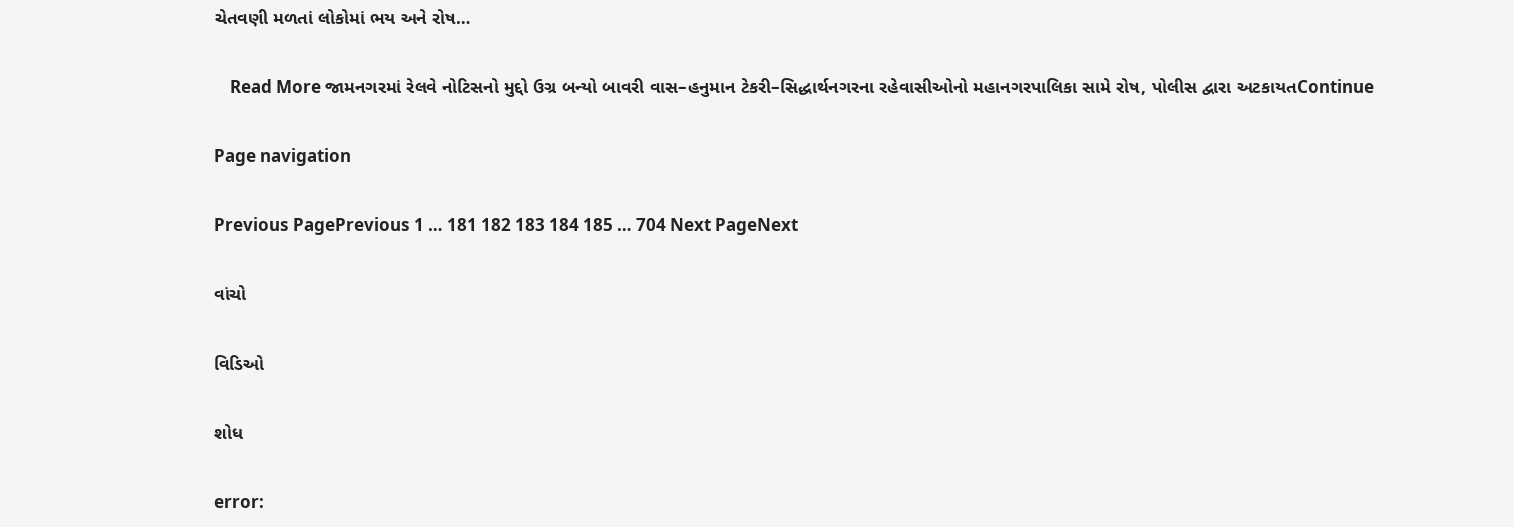ચેતવણી મળતાં લોકોમાં ભય અને રોષ…

    Read More જામનગરમાં રેલવે નોટિસનો મુદ્દો ઉગ્ર બન્યો બાવરી વાસ–હનુમાન ટેકરી–સિદ્ધાર્થનગરના રહેવાસીઓનો મહાનગરપાલિકા સામે રોષ, પોલીસ દ્વારા અટકાયતContinue

Page navigation

Previous PagePrevious 1 … 181 182 183 184 185 … 704 Next PageNext

વાંચો

વિડિઓ

શોધ

error: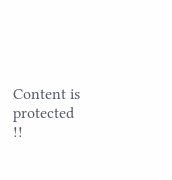Content is protected !!